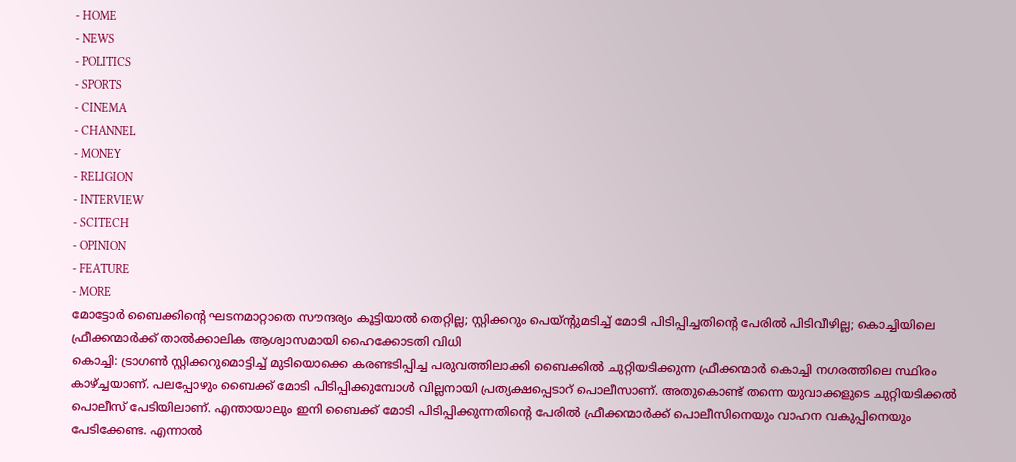- HOME
- NEWS
- POLITICS
- SPORTS
- CINEMA
- CHANNEL
- MONEY
- RELIGION
- INTERVIEW
- SCITECH
- OPINION
- FEATURE
- MORE
മോട്ടോർ ബൈക്കിന്റെ ഘടനമാറ്റാതെ സൗന്ദര്യം കൂട്ടിയാൽ തെറ്റില്ല; സ്റ്റിക്കറും പെയ്ന്റുമടിച്ച് മോടി പിടിപ്പിച്ചതിന്റെ പേരിൽ പിടിവീഴില്ല; കൊച്ചിയിലെ ഫ്രീക്കന്മാർക്ക് താൽക്കാലിക ആശ്വാസമായി ഹൈക്കോടതി വിധി
കൊച്ചി: ട്രാഗൺ സ്റ്റിക്കറുമൊട്ടിച്ച് മുടിയൊക്കെ കരണ്ടടിപ്പിച്ച പരുവത്തിലാക്കി ബൈക്കിൽ ചുറ്റിയടിക്കുന്ന ഫ്രീക്കന്മാർ കൊച്ചി നഗരത്തിലെ സ്ഥിരം കാഴ്ച്ചയാണ്. പലപ്പോഴും ബൈക്ക് മോടി പിടിപ്പിക്കുമ്പോൾ വില്ലനായി പ്രത്യക്ഷപ്പെടാറ് പൊലീസാണ്. അതുകൊണ്ട് തന്നെ യുവാക്കളുടെ ചുറ്റിയടിക്കൽ പൊലീസ് പേടിയിലാണ്. എന്തായാലും ഇനി ബൈക്ക് മോടി പിടിപ്പിക്കുന്നതിന്റെ പേരിൽ ഫ്രീക്കന്മാർക്ക് പൊലീസിനെയും വാഹന വകുപ്പിനെയും പേടിക്കേണ്ട. എന്നാൽ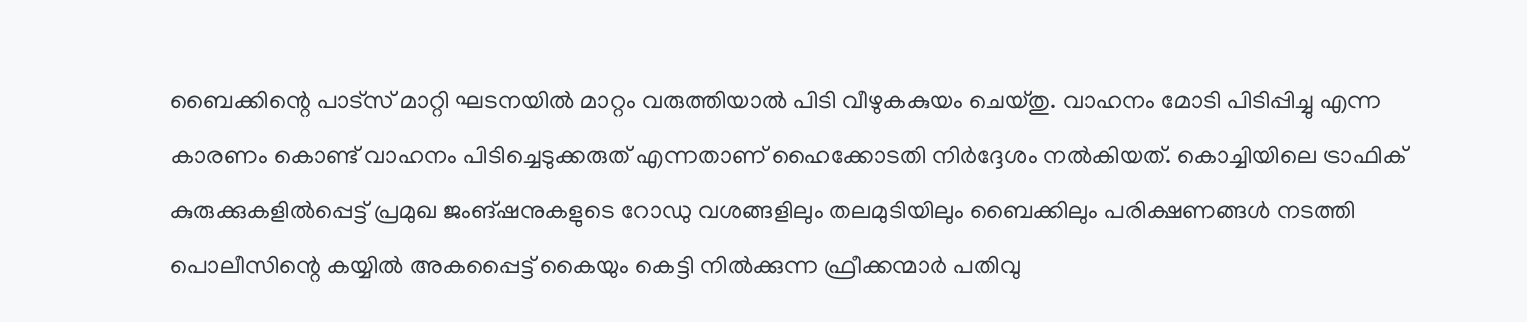ബൈക്കിന്റെ പാട്സ് മാറ്റി ഘടനയിൽ മാറ്റം വരുത്തിയാൽ പിടി വീഴുകകുയം ചെയ്തു. വാഹനം മോടി പിടിപ്പിച്ചു എന്ന കാരണം കൊണ്ട് വാഹനം പിടിച്ചെടുക്കരുത് എന്നതാണ് ഹൈക്കോടതി നിർദ്ദേശം നൽകിയത്. കൊച്ചിയിലെ ട്രാഫിക് കുരുക്കുകളിൽപ്പെട്ട് പ്രമുഖ ജംങ്ഷനുകളുടെ റോഡു വശങ്ങളിലും തലമുടിയിലും ബൈക്കിലും പരിക്ഷണങ്ങൾ നടത്തി പൊലീസിന്റെ കയ്യിൽ അകപ്പൈട്ട് കൈയും കെട്ടി നിൽക്കുന്ന ഫ്രീക്കന്മാർ പതിവു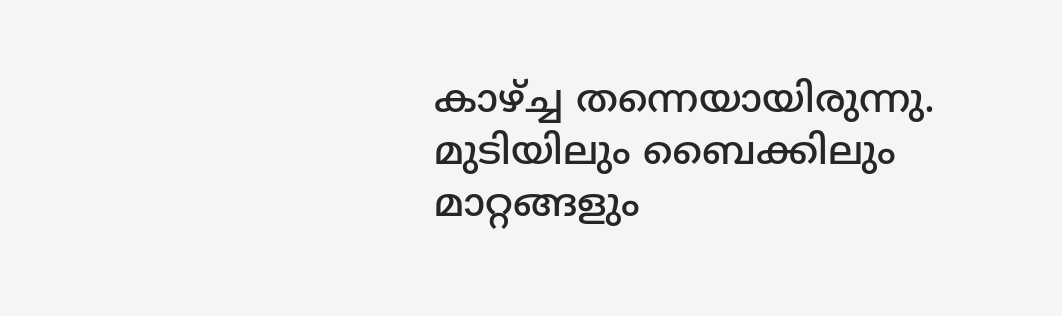കാഴ്ച്ച തന്നെയായിരുന്നു. മുടിയിലും ബൈക്കിലും മാറ്റങ്ങളും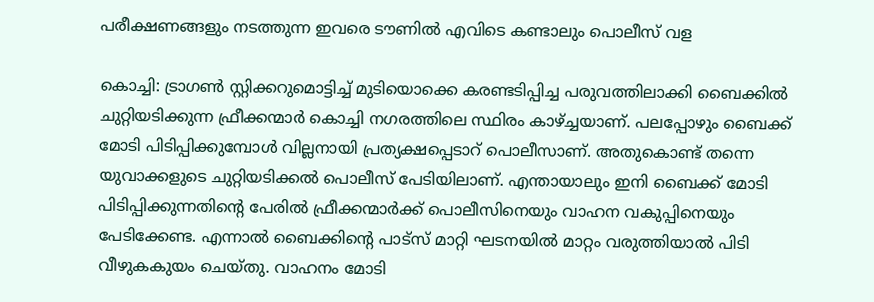പരീക്ഷണങ്ങളും നടത്തുന്ന ഇവരെ ടൗണിൽ എവിടെ കണ്ടാലും പൊലീസ് വള

കൊച്ചി: ട്രാഗൺ സ്റ്റിക്കറുമൊട്ടിച്ച് മുടിയൊക്കെ കരണ്ടടിപ്പിച്ച പരുവത്തിലാക്കി ബൈക്കിൽ ചുറ്റിയടിക്കുന്ന ഫ്രീക്കന്മാർ കൊച്ചി നഗരത്തിലെ സ്ഥിരം കാഴ്ച്ചയാണ്. പലപ്പോഴും ബൈക്ക് മോടി പിടിപ്പിക്കുമ്പോൾ വില്ലനായി പ്രത്യക്ഷപ്പെടാറ് പൊലീസാണ്. അതുകൊണ്ട് തന്നെ യുവാക്കളുടെ ചുറ്റിയടിക്കൽ പൊലീസ് പേടിയിലാണ്. എന്തായാലും ഇനി ബൈക്ക് മോടി പിടിപ്പിക്കുന്നതിന്റെ പേരിൽ ഫ്രീക്കന്മാർക്ക് പൊലീസിനെയും വാഹന വകുപ്പിനെയും പേടിക്കേണ്ട. എന്നാൽ ബൈക്കിന്റെ പാട്സ് മാറ്റി ഘടനയിൽ മാറ്റം വരുത്തിയാൽ പിടി വീഴുകകുയം ചെയ്തു. വാഹനം മോടി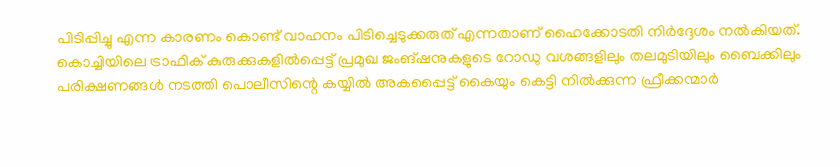പിടിപ്പിച്ചു എന്ന കാരണം കൊണ്ട് വാഹനം പിടിച്ചെടുക്കരുത് എന്നതാണ് ഹൈക്കോടതി നിർദ്ദേശം നൽകിയത്.
കൊച്ചിയിലെ ട്രാഫിക് കുരുക്കുകളിൽപ്പെട്ട് പ്രമുഖ ജംങ്ഷനുകളുടെ റോഡു വശങ്ങളിലും തലമുടിയിലും ബൈക്കിലും പരിക്ഷണങ്ങൾ നടത്തി പൊലീസിന്റെ കയ്യിൽ അകപ്പൈട്ട് കൈയും കെട്ടി നിൽക്കുന്ന ഫ്രീക്കന്മാർ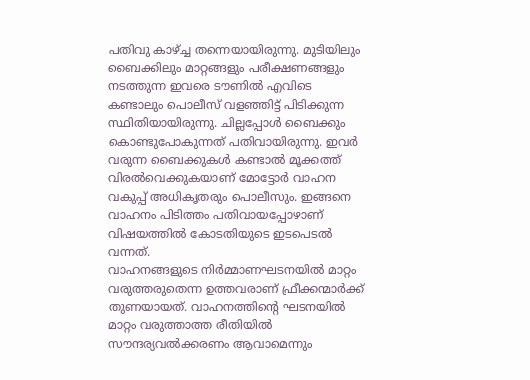പതിവു കാഴ്ച്ച തന്നെയായിരുന്നു. മുടിയിലും ബൈക്കിലും മാറ്റങ്ങളും പരീക്ഷണങ്ങളും നടത്തുന്ന ഇവരെ ടൗണിൽ എവിടെ കണ്ടാലും പൊലീസ് വളഞ്ഞിട്ട് പിടിക്കുന്ന സ്ഥിതിയായിരുന്നു. ചില്ലപ്പോൾ ബൈക്കും കൊണ്ടുപോകുന്നത് പതിവായിരുന്നു. ഇവർ വരുന്ന ബൈക്കുകൾ കണ്ടാൽ മൂക്കത്ത് വിരൽവെക്കുകയാണ് മോട്ടോർ വാഹന വകുപ്പ് അധികൃതരും പൊലീസും. ഇങ്ങനെ വാഹനം പിടിത്തം പതിവായപ്പോഴാണ് വിഷയത്തിൽ കോടതിയുടെ ഇടപെടൽ വന്നത്.
വാഹനങ്ങളുടെ നിർമ്മാണഘടനയിൽ മാറ്റം വരുത്തരുതെന്ന ഉത്തവരാണ് ഫ്രീക്കന്മാർക്ക് തുണയായത്. വാഹനത്തിന്റെ ഘടനയിൽ മാറ്റം വരുത്താത്ത രീതിയിൽ സൗന്ദര്യവൽക്കരണം ആവാമെന്നും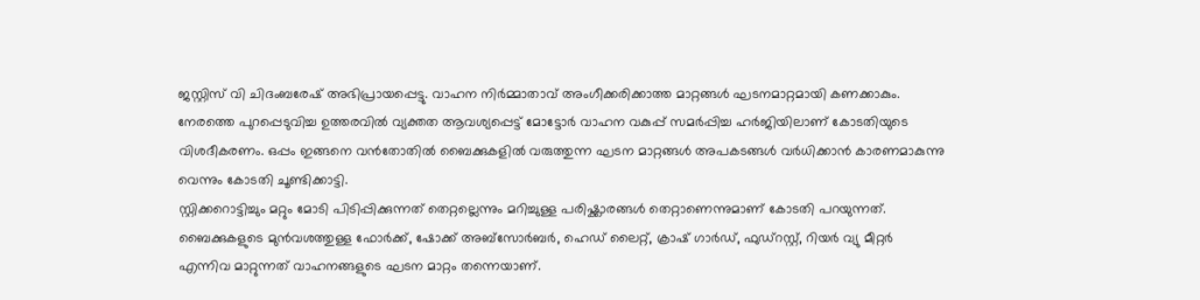ജസ്റ്റിസ് വി ചിദംബരേഷ് അഭിപ്രായപ്പെട്ടു. വാഹന നിർമ്മാതാവ് അംഗീക്കരിക്കാത്ത മാറ്റങ്ങൾ ഘടനമാറ്റമായി കണക്കാകും. നേരത്തെ പുറപ്പെടുവിച്ച ഉത്തരവിൽ വ്യക്തത ആവശ്യപ്പെട്ട് മോട്ടോർ വാഹന വകുപ്പ് സമർപ്പിച്ച ഹർജിയിലാണ് കോടതിയുടെ വിശദീകരണം. ഒപ്പം ഇങ്ങനെ വൻതോതിൽ ബൈക്കുകളിൽ വരുത്തുന്ന ഘടന മാറ്റങ്ങൾ അപകടങ്ങൾ വർധിക്കാൻ കാരണമാകുന്നു വെന്നും കോടതി ചൂണ്ടിക്കാട്ടി.
സ്റ്റിക്കറൊട്ടിച്ചും മറ്റും മോടി പിടിപ്പിക്കുന്നത് തെറ്റല്ലെന്നും മറിച്ചുള്ള പരിഷ്ക്കാരങ്ങൾ തെറ്റാണെന്നുമാണ് കോടതി പറയുന്നത്. ബൈക്കുകളുടെ മുൻവശത്തുള്ള ഫോർക്ക്, ഷോക്ക് അബ്സോർബർ, ഹെഡ് ലൈറ്റ്, ക്രാഷ് ഗാർഡ്, ഫുഡ്റസ്റ്റ്, റിയർ വ്യു മീറ്റർ എന്നിവ മാറ്റുന്നത് വാഹനങ്ങളുടെ ഘടന മാറ്റം തന്നെയാണ്.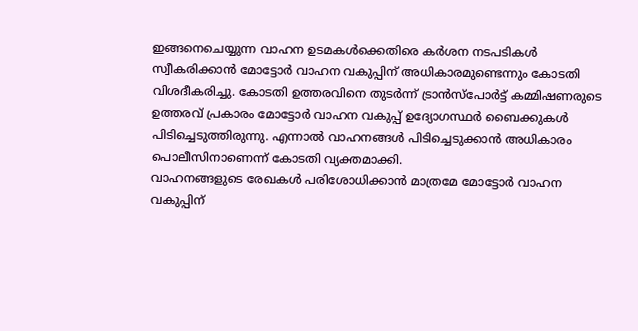ഇങ്ങനെചെയ്യുന്ന വാഹന ഉടമകൾക്കെതിരെ കർശന നടപടികൾ സ്വീകരിക്കാൻ മോട്ടോർ വാഹന വകുപ്പിന് അധികാരമുണ്ടെന്നും കോടതി വിശദീകരിച്ചു. കോടതി ഉത്തരവിനെ തുടർന്ന് ട്രാൻസ്പോർട്ട് കമ്മിഷണരുടെ ഉത്തരവ് പ്രകാരം മോട്ടോർ വാഹന വകുപ്പ് ഉദ്യോഗസ്ഥർ ബൈക്കുകൾ പിടിച്ചെടുത്തിരുന്നു. എന്നാൽ വാഹനങ്ങൾ പിടിച്ചെടുക്കാൻ അധികാരം പൊലീസിനാണെന്ന് കോടതി വ്യക്തമാക്കി.
വാഹനങ്ങളുടെ രേഖകൾ പരിശോധിക്കാൻ മാത്രമേ മോട്ടോർ വാഹന വകുപ്പിന്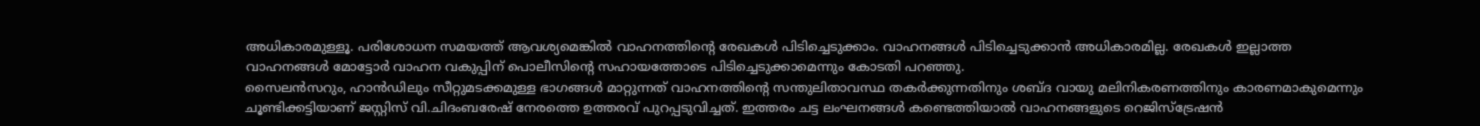അധികാരമുള്ളൂ. പരിശോധന സമയത്ത് ആവശ്യമെങ്കിൽ വാഹനത്തിന്റെ രേഖകൾ പിടിച്ചെടുക്കാം. വാഹനങ്ങൾ പിടിച്ചെടുക്കാൻ അധികാരമില്ല. രേഖകൾ ഇല്ലാത്ത വാഹനങ്ങൾ മോട്ടോർ വാഹന വകുപ്പിന് പൊലീസിന്റെ സഹായത്തോടെ പിടിച്ചെടുക്കാമെന്നും കോടതി പറഞ്ഞു.
സൈലൻസറും, ഹാൻഡിലും സീറ്റുമടക്കമുള്ള ഭാഗങ്ങൾ മാറ്റുന്നത് വാഹനത്തിന്റെ സന്തുലിതാവസ്ഥ തകർക്കുന്നതിനും ശബ്ദ വായു മലിനികരണത്തിനും കാരണമാകുമെന്നും ചൂണ്ടിക്കട്ടിയാണ് ജസ്റ്റിസ് വി.ചിദംബരേഷ് നേരത്തെ ഉത്തരവ് പുറപ്പടുവിച്ചത്. ഇത്തരം ചട്ട ലംഘനങ്ങൾ കണ്ടെത്തിയാൽ വാഹനങ്ങളുടെ റെജിസ്ട്രേഷൻ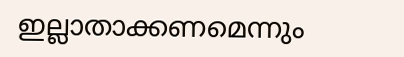ഇല്ലാതാക്കണമെന്നും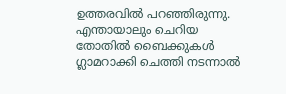ഉത്തരവിൽ പറഞ്ഞിരുന്നു. എന്തായാലും ചെറിയ തോതിൽ ബൈക്കുകൾ ഗ്ലാമറാക്കി ചെത്തി നടന്നാൽ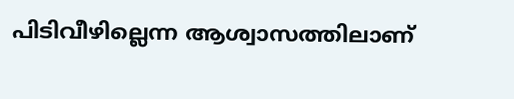പിടിവീഴില്ലെന്ന ആശ്വാസത്തിലാണ്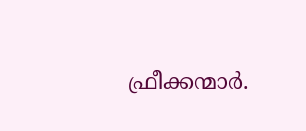ഫ്രീക്കന്മാർ.